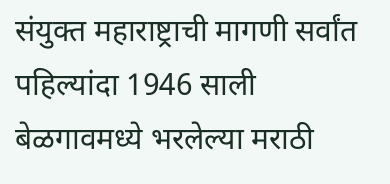संयुक्त महाराष्ट्राची मागणी सर्वांत पहिल्यांदा 1946 साली बेळगावमध्ये भरलेल्या मराठी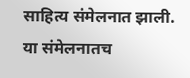साहित्य संमेलनात झाली. या संमेलनातच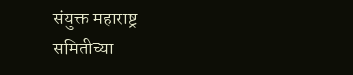संयुक्त महाराष्ट्र समितीच्या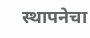स्थापनेचा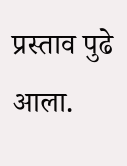प्रस्ताव पुढे आला.